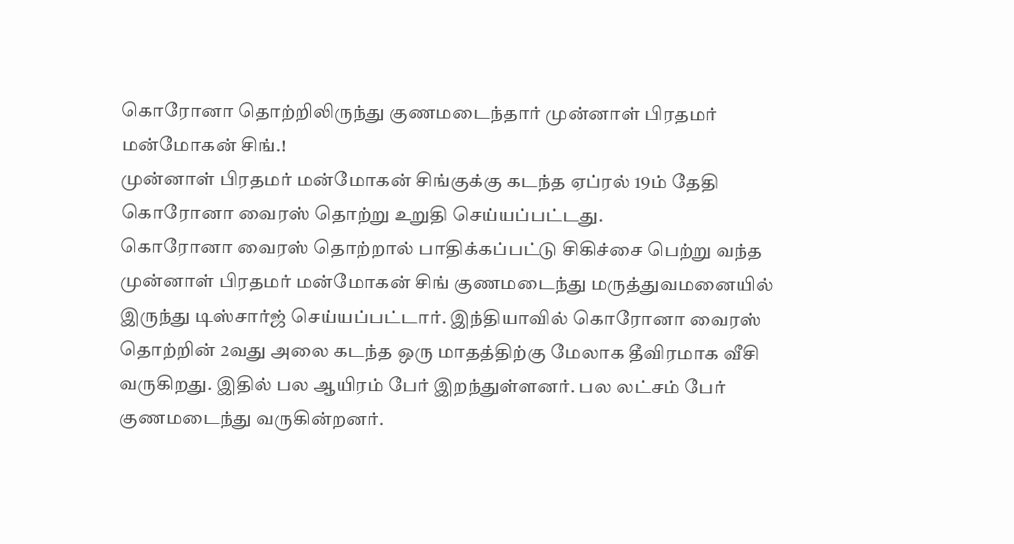கொரோனா தொற்றிலிருந்து குணமடைந்தார் முன்னாள் பிரதமர் மன்மோகன் சிங்.!
முன்னாள் பிரதமர் மன்மோகன் சிங்குக்கு கடந்த ஏப்ரல் 19ம் தேதி கொரோனா வைரஸ் தொற்று உறுதி செய்யப்பட்டது.
கொரோனா வைரஸ் தொற்றால் பாதிக்கப்பட்டு சிகிச்சை பெற்று வந்த முன்னாள் பிரதமர் மன்மோகன் சிங் குணமடைந்து மருத்துவமனையில் இருந்து டிஸ்சார்ஜ் செய்யப்பட்டார். இந்தியாவில் கொரோனா வைரஸ் தொற்றின் 2வது அலை கடந்த ஒரு மாதத்திற்கு மேலாக தீவிரமாக வீசி வருகிறது. இதில் பல ஆயிரம் பேர் இறந்துள்ளனர். பல லட்சம் பேர் குணமடைந்து வருகின்றனர்.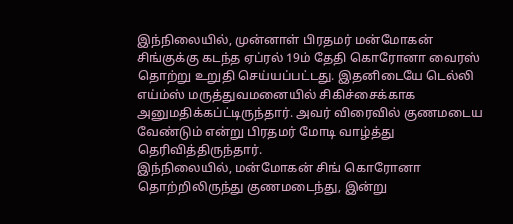இந்நிலையில், முன்னாள் பிரதமர் மன்மோகன் சிங்குக்கு கடந்த ஏப்ரல் 19ம் தேதி கொரோனா வைரஸ் தொற்று உறுதி செய்யப்பட்டது. இதனிடையே டெல்லி எய்ம்ஸ் மருத்துவமனையில் சிகிச்சைக்காக அனுமதிக்கப்ட்டிருந்தார். அவர் விரைவில் குணமடைய வேண்டும் என்று பிரதமர் மோடி வாழ்த்து தெரிவித்திருந்தார்.
இந்நிலையில், மன்மோகன் சிங் கொரோனா தொற்றிலிருந்து குணமடைந்து, இன்று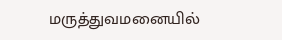மருத்துவமனையில்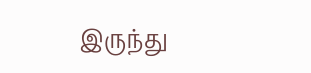இருந்து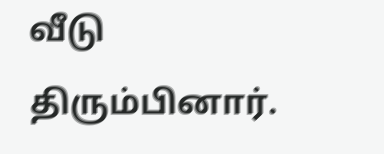வீடு திரும்பினார்.